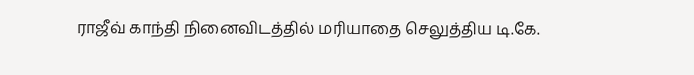ராஜீவ் காந்தி நினைவிடத்தில் மரியாதை செலுத்திய டி.கே.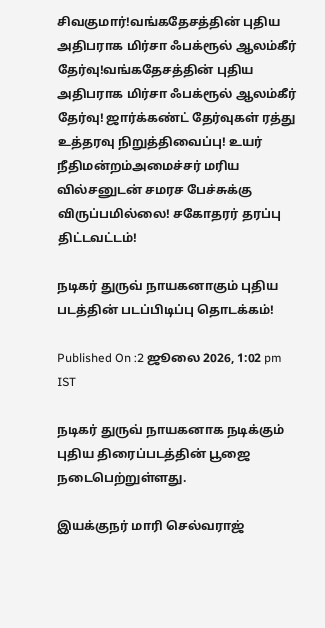சிவகுமார்!வங்கதேசத்தின் புதிய அதிபராக மிர்சா ஃபக்ரூல் ஆலம்கீர் தேர்வு!வங்கதேசத்தின் புதிய அதிபராக மிர்சா ஃபக்ரூல் ஆலம்கீர் தேர்வு! ஜார்க்கண்ட் தேர்வுகள் ரத்து உத்தரவு நிறுத்திவைப்பு! உயர் நீதிமன்றம்அமைச்சர் மரிய வில்சனுடன் சமரச பேச்சுக்கு விருப்பமில்லை! சகோதரர் தரப்பு திட்டவட்டம்!

நடிகர் துருவ் நாயகனாகும் புதிய படத்தின் படப்பிடிப்பு தொடக்கம்!

Published On :2 ஜூலை 2026, 1:02 pm IST

நடிகர் துருவ் நாயகனாக நடிக்கும் புதிய திரைப்படத்தின் பூஜை நடைபெற்றுள்ளது.

இயக்குநர் மாரி செல்வராஜ்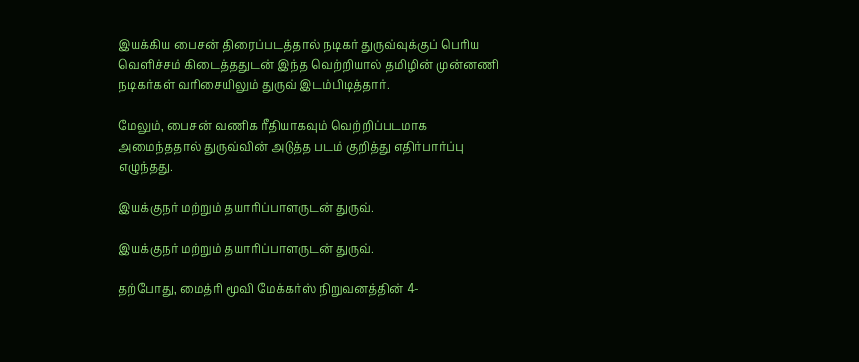இயக்கிய பைசன் திரைப்படத்தால் நடிகர் துருவ்வுக்குப் பெரிய வெளிச்சம் கிடைத்ததுடன் இந்த வெற்றியால் தமிழின் முன்னணி நடிகர்கள் வரிசையிலும் துருவ் இடம்பிடித்தார்.

மேலும், பைசன் வணிக ரீதியாகவும் வெற்றிப்படமாக அமைந்ததால் துருவ்வின் அடுத்த படம் குறித்து எதிர்பார்ப்பு எழுந்தது.

இயக்குநர் மற்றும் தயாரிப்பாளருடன் துருவ்.

இயக்குநர் மற்றும் தயாரிப்பாளருடன் துருவ்.

தற்போது, மைத்ரி மூவி மேக்கர்ஸ் நிறுவனத்தின் 4-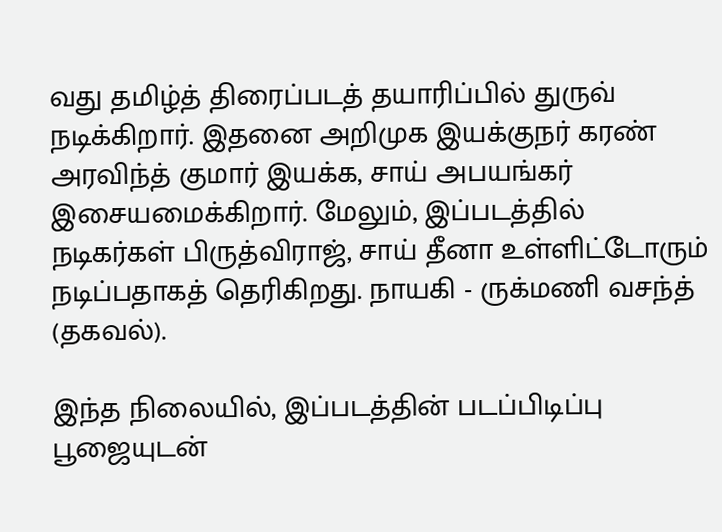வது தமிழ்த் திரைப்படத் தயாரிப்பில் துருவ் நடிக்கிறார். இதனை அறிமுக இயக்குநர் கரண் அரவிந்த் குமார் இயக்க, சாய் அபயங்கர் இசையமைக்கிறார். மேலும், இப்படத்தில் நடிகர்கள் பிருத்விராஜ், சாய் தீனா உள்ளிட்டோரும் நடிப்பதாகத் தெரிகிறது. நாயகி - ருக்மணி வசந்த் (தகவல்).

இந்த நிலையில், இப்படத்தின் படப்பிடிப்பு பூஜையுடன்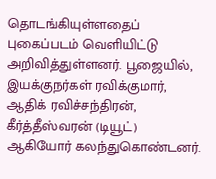தொடங்கியுள்ளதைப் புகைப்படம் வெளியிட்டு அறிவித்துள்ளனர். பூஜையில், இயக்குநர்கள் ரவிக்குமார், ஆதிக் ரவிச்சந்திரன், கீர்த்தீஸ்வரன் (டியூட்) ஆகியோர் கலந்துகொண்டனர்.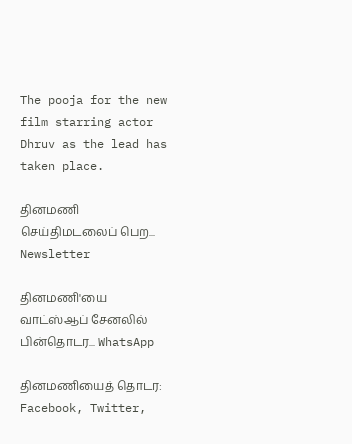The pooja for the new film starring actor Dhruv as the lead has taken place.

தினமணி செய்திமடலைப் பெற... Newsletter

தினமணி'யை வாட்ஸ்ஆப் சேனலில் பின்தொடர... WhatsApp

தினமணியைத் தொடர: Facebook, Twitter,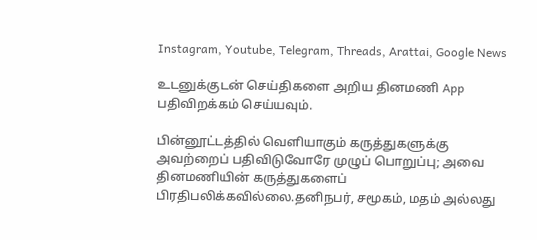Instagram, Youtube, Telegram, Threads, Arattai, Google News

உடனுக்குடன் செய்திகளை அறிய தினமணி App பதிவிறக்கம் செய்யவும்.

பின்னூட்டத்தில் வெளியாகும் கருத்துகளுக்கு அவற்றைப் பதிவிடுவோரே முழுப் பொறுப்பு; அவை தினமணியின் கருத்துகளைப் பிரதிபலிக்கவில்லை.தனிநபர், சமூகம், மதம் அல்லது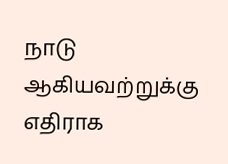நாடு ஆகியவற்றுக்கு எதிராக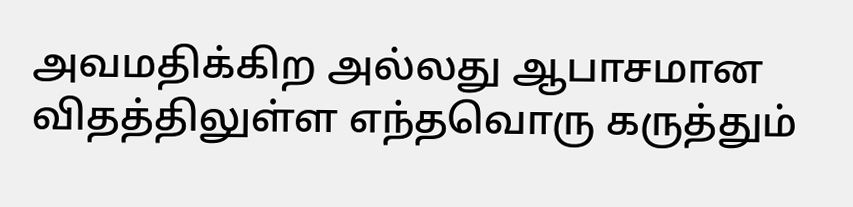அவமதிக்கிற அல்லது ஆபாசமான விதத்திலுள்ள எந்தவொரு கருத்தும்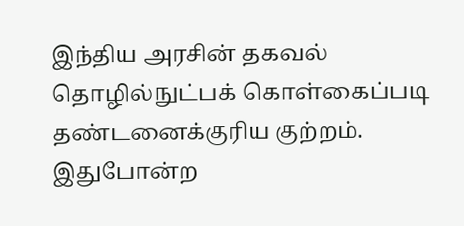இந்திய அரசின் தகவல் தொழில்நுட்பக் கொள்கைப்படி தண்டனைக்குரிய குற்றம். இதுபோன்ற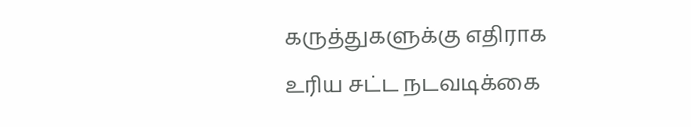கருத்துகளுக்கு எதிராக உரிய சட்ட நடவடிக்கை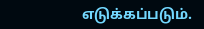எடுக்கப்படும்.